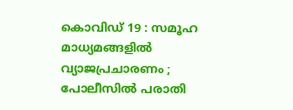കൊവിഡ് 19 : സമൂഹ മാധ്യമങ്ങളില്‍ വ്യാജപ്രചാരണം ; പോലീസില്‍ പരാതി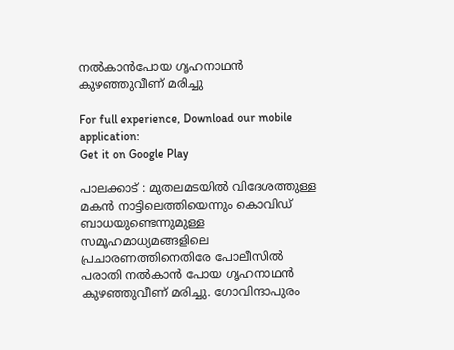നല്‍കാന്‍പോയ ഗൃഹനാഥന്‍ കുഴഞ്ഞുവീണ് മരിച്ചു

For full experience, Download our mobile application:
Get it on Google Play

പാലക്കാട് : മുതലമടയില്‍ വിദേശത്തുള്ള മകന്‍ നാട്ടിലെത്തിയെന്നും കൊവിഡ് ബാധയുണ്ടെന്നുമുള്ള സമൂഹമാധ്യമങ്ങളിലെ പ്രചാരണത്തിനെതിരേ പോലീസില്‍ പരാതി നല്‍കാന്‍ പോയ ഗൃഹനാഥന്‍ കുഴഞ്ഞുവീണ് മരിച്ചു. ഗോവിന്ദാപുരം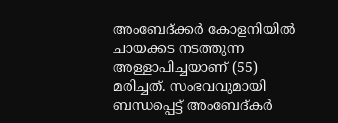അംബേദ്ക്കര്‍ കോളനിയില്‍  ചായക്കട നടത്തുന്ന അള്ളാപിച്ചയാണ് (55) മരിച്ചത്. സംഭവവുമായി ബന്ധപ്പെട്ട് അംബേദ്കര്‍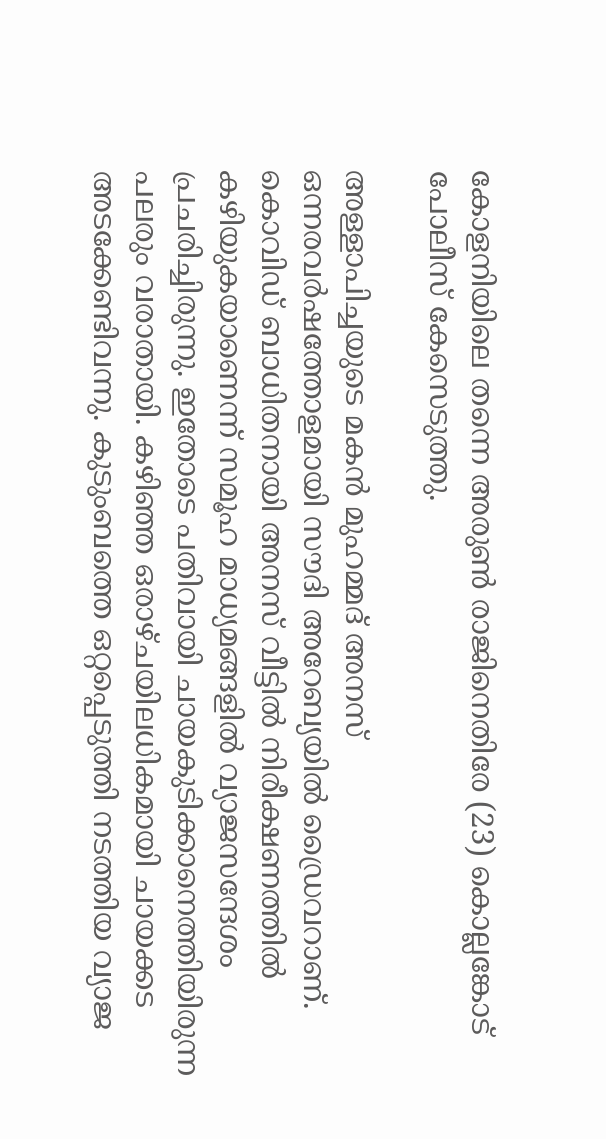കോളനിയിലെ തന്നെ അരുണ്‍ രാജിനെതിരേ (23) കൊല്ലങ്കോട് പോലീസ് കേസെടുത്തു.

അള്ളാപിച്ചയുടെ മകന്‍ മുഹമ്മദ് അനസ് ഒന്നരവര്‍ഷത്തോളമായി സൗദി അറേബ്യയില്‍ ഡ്രൈവറാണ്. കൊവിഡ് ബാധിതനായി അനസ് വീട്ടില്‍ നിരീക്ഷണത്തില്‍ കഴിയുകയാണെന്ന് സമൂഹ മാധ്യമങ്ങളില്‍ വ്യാജസന്ദേശം പ്രചരിച്ചിരുന്നു. ഇതോടെ പതിവായി ചായകുടിക്കാനെത്തിയിരുന്ന പലരും വരാതായി. കഴിഞ്ഞ ഒരാഴ്ചയിലധികമായി ചായക്കട അടക്കേണ്ടിവന്നു. കുടുംബത്തെ ഒറ്റപ്പെടുത്തി നടത്തിയ വ്യാജ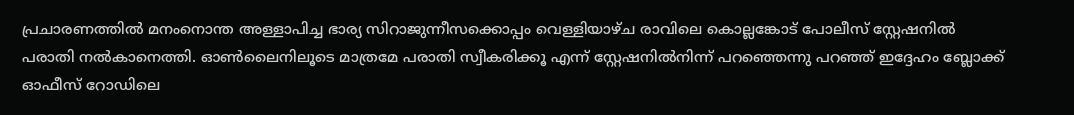പ്രചാരണത്തില്‍ മനംനൊന്ത അള്ളാപിച്ച ഭാര്യ സിറാജുന്നീസക്കൊപ്പം വെള്ളിയാഴ്ച രാവിലെ കൊല്ലങ്കോട് പോലീസ് സ്റ്റേഷനില്‍ പരാതി നല്‍കാനെത്തി. ഓണ്‍ലൈനിലൂടെ മാത്രമേ പരാതി സ്വീകരിക്കൂ എന്ന്‌ സ്റ്റേഷനില്‍നിന്ന്‌ പറഞ്ഞെന്നു പറഞ്ഞ് ഇദ്ദേഹം ബ്ലോക്ക് ഓഫീസ് റോഡിലെ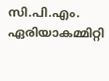സി.പി.എം. ഏരിയാകമ്മിറ്റി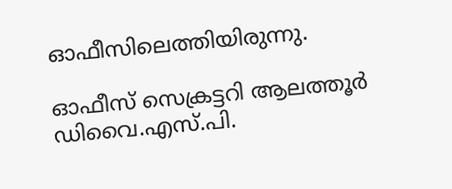ഓഫീസിലെത്തിയിരുന്നു.

ഓഫീസ് സെക്രട്ടറി ആലത്തൂര്‍ ഡിവൈ.എസ്‌.പി.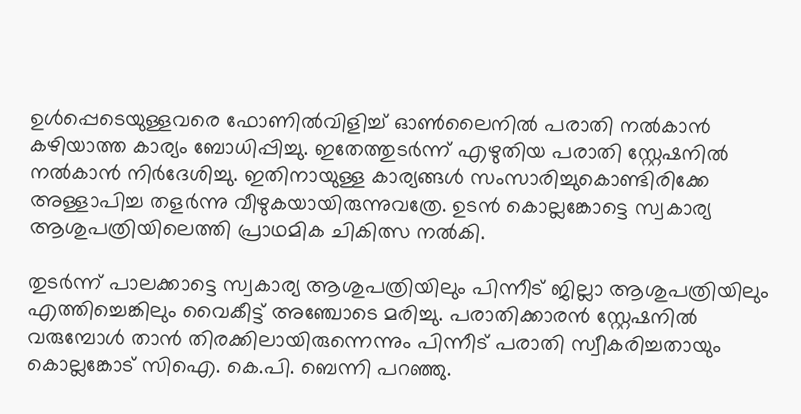ഉള്‍പ്പെടെയുള്ളവരെ ഫോണില്‍വിളിച്ച്‌ ഓണ്‍ലൈനില്‍ പരാതി നല്‍കാന്‍ കഴിയാത്ത കാര്യം ബോധിപ്പിച്ചു. ഇതേത്തുടര്‍ന്ന് എഴുതിയ പരാതി സ്റ്റേഷനില്‍ നല്‍കാന്‍ നിര്‍ദേശിച്ചു. ഇതിനായുള്ള കാര്യങ്ങള്‍ സംസാരിച്ചുകൊണ്ടിരിക്കേ അള്ളാപിച്ച തളര്‍ന്നു വീഴുകയായിരുന്നുവത്രേ. ഉടന്‍ കൊല്ലങ്കോട്ടെ സ്വകാര്യ ആശുപത്രിയിലെത്തി പ്രാഥമിക ചികിത്സ നല്‍കി.

തുടര്‍ന്ന് പാലക്കാട്ടെ സ്വകാര്യ ആശുപത്രിയിലും പിന്നീട് ജില്ലാ ആശുപത്രിയിലും എത്തിച്ചെങ്കിലും വൈകീട്ട് അഞ്ചോടെ മരിച്ചു. പരാതിക്കാരന്‍ സ്റ്റേഷനില്‍ വരുമ്പോള്‍ താന്‍ തിരക്കിലായിരുന്നെന്നും പിന്നീട് പരാതി സ്വീകരിച്ചതായും കൊല്ലങ്കോട് സിഐ. കെ.പി. ബെന്നി പറഞ്ഞു.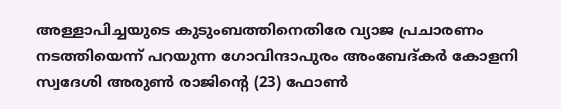അള്ളാപിച്ചയുടെ കുടുംബത്തിനെതിരേ വ്യാജ പ്രചാരണം നടത്തിയെന്ന്‌ പറയുന്ന ഗോവിന്ദാപുരം അംബേദ്കര്‍ കോളനി സ്വദേശി അരുണ്‍ രാജിന്റെ (23) ഫോണ്‍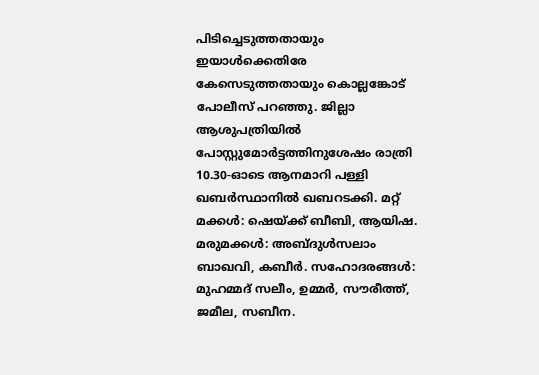പിടിച്ചെടുത്തതായും ഇയാള്‍ക്കെതിരേ കേസെടുത്തതായും കൊല്ലങ്കോട് പോലീസ് പറഞ്ഞു. ജില്ലാ ആശുപത്രിയില്‍ പോസ്റ്റുമോര്‍ട്ടത്തിനുശേഷം രാത്രി 10.30-ഓടെ ആനമാറി പള്ളി ഖബര്‍സ്ഥാനില്‍ ഖബറടക്കി. മറ്റ്‌ മക്കള്‍: ഷെയ്ക്ക് ബീബി, ആയിഷ. മരുമക്കള്‍: അബ്ദുള്‍സലാം ബാഖവി, കബീര്‍. സഹോദരങ്ങള്‍: മുഹമ്മദ് സലീം, ഉമ്മര്‍, സൗരീത്ത്, ജമീല, സബീന.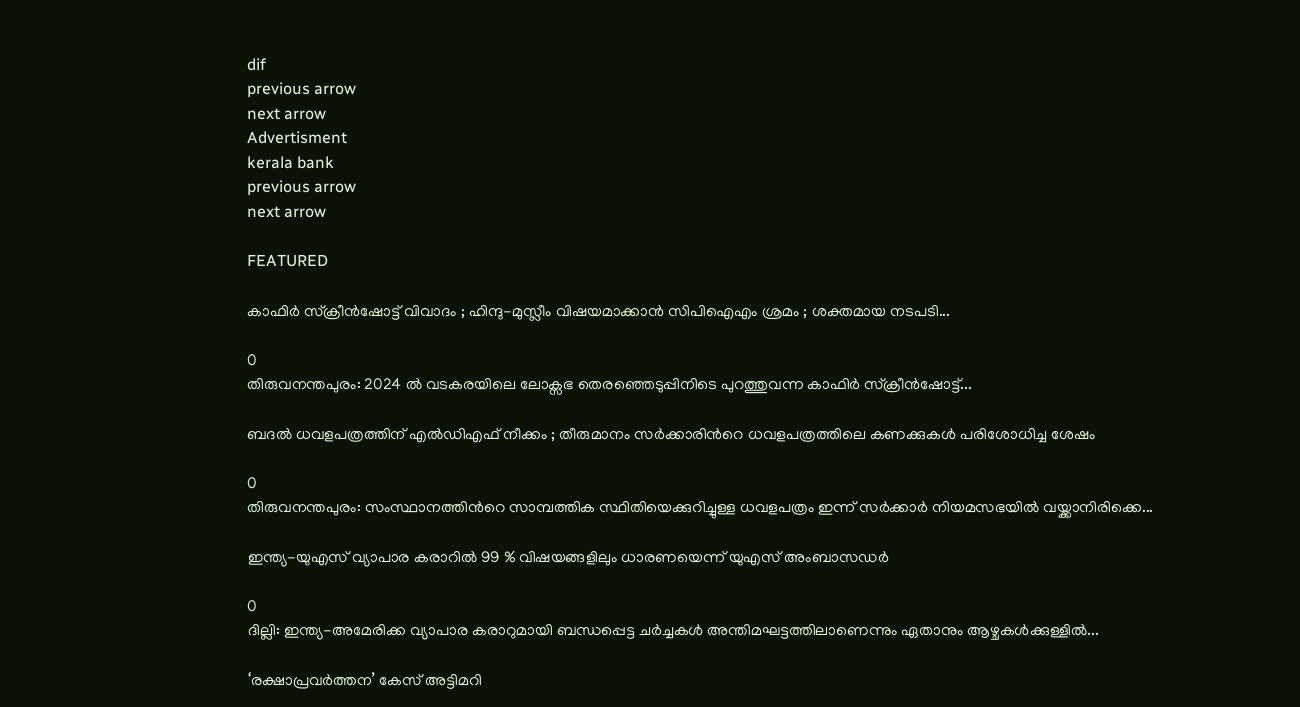dif
previous arrow
next arrow
Advertisment
kerala bank
previous arrow
next arrow

FEATURED

കാഫിർ സ്ക്രീൻഷോട്ട് വിവാദം ; ഹിന്ദു-മുസ്ലീം വിഷയമാക്കാൻ സിപിഐഎം ശ്രമം ; ശക്തമായ നടപടി...

0
തിരുവനന്തപുരം: 2024 ൽ വടകരയിലെ ലോക്സഭ തെരഞ്ഞെടുപ്പിനിടെ പുറത്തുവന്ന കാഫിർ സ്ക്രീൻഷോട്ട്...

ബദൽ ധവളപത്രത്തിന് എൽഡിഎഫ് നീക്കം ; തീരുമാനം സർക്കാരിന്‍റെ ധവളപത്രത്തിലെ കണക്കുകൾ പരിശോധിച്ച ശേഷം

0
തിരുവനന്തപുരം: സംസ്ഥാനത്തിന്‍റെ സാമ്പത്തിക സ്ഥിതിയെക്കുറിച്ചുള്ള ധവളപത്രം ഇന്ന് സർക്കാർ നിയമസഭയിൽ വയ്ക്കാനിരിക്കെ...

ഇന്ത്യ-യുഎസ് വ്യാപാര കരാറിൽ 99 % വിഷയങ്ങളിലും ധാരണയെന്ന് യുഎസ് അംബാസഡർ

0
ദില്ലി: ഇന്ത്യ-അമേരിക്ക വ്യാപാര കരാറുമായി ബന്ധപ്പെട്ട ചർച്ചകൾ അന്തിമഘട്ടത്തിലാണെന്നും ഏതാനും ആഴ്ചകൾക്കുള്ളിൽ...

‘രക്ഷാപ്രവർത്തന’ കേസ് അട്ടിമറി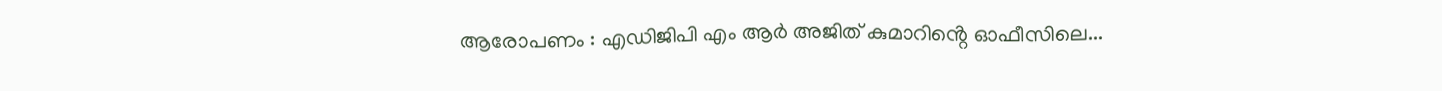ആരോപണം : എഡിജിപി എം ആർ അജിത് കുമാറിൻ്റെ ഓഫീസിലെ...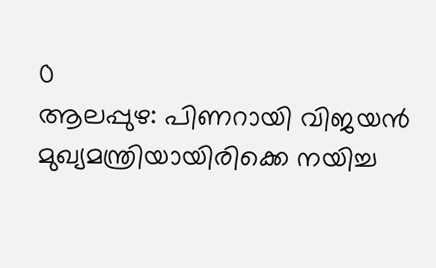0
ആലപ്പുഴ: പിണറായി വിജയൻ മുഖ്യമന്ത്രിയായിരിക്കെ നയിച്ച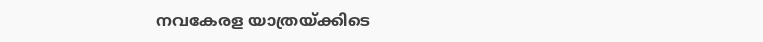നവകേരള യാത്രയ്ക്കിടെ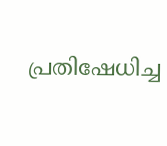പ്രതിഷേധിച്ച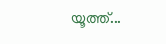യൂത്ത്...